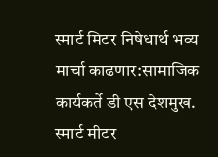स्मार्ट मिटर निषेधार्थ भव्य मार्चा काढणार:सामाजिक कार्यकर्ते डी एस देशमुख.
स्मार्ट मीटर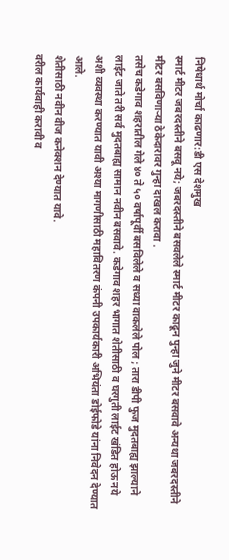निषेधार्थ मोर्चा काढणार:डी एस देशमुख
स्मार्ट मीटर जबरदस्तीने बसवू नये; जबरदस्तीने बसवलेले स्मार्ट मीटर काढून पुन्हा जुने मीटर बसवावे अन्यथा जबरदस्तीने मीटर बसविणाऱ्या ठेकेदारावर गुन्हा दाखल करावा .
तसेच कडेगाव शहरातील गेले ४० ते ५० वर्षापूर्वी बसविलेले व सध्या वाकलेले पोल ; तारा डीपी फुज मुदतबाह्य झाल्याने लाईट जाते तरी सर्व मुदतबाह्य सामान नवीन बसवावे. कडेगाव शहर भागात शेतीसाठी व घरगुती लाईट खंडित होऊ नये अशी व्यवस्था करण्यात यावी अश्या मागणीसाठी महावितरण कंपनी उपकार्यकारी अभियंता डोईफोडे यांना निवेदन देण्यात आले.
शेतीसाठी नवीन वीज कनेक्शन देण्यात यावे.
वरील कार्यवाही करावी व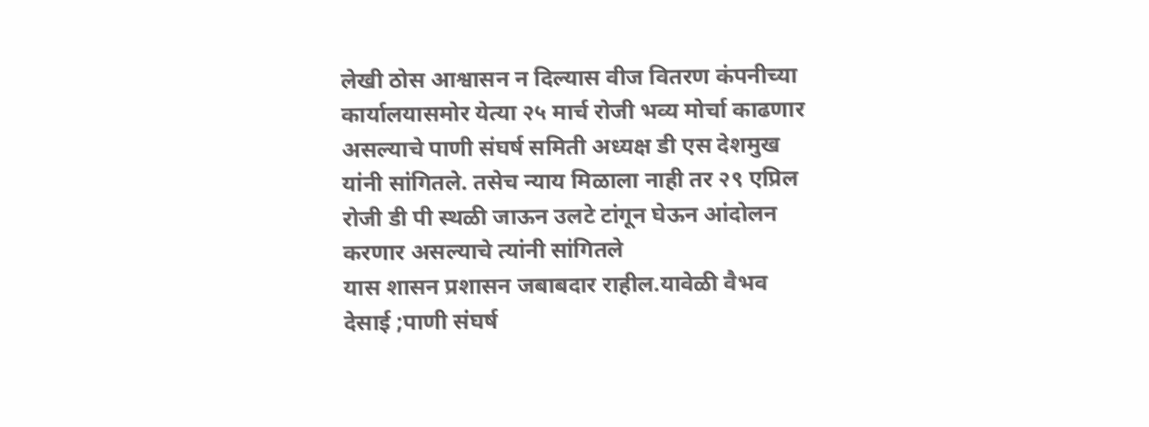लेखी ठोस आश्वासन न दिल्यास वीज वितरण कंपनीच्या कार्यालयासमोर येत्या २५ मार्च रोजी भव्य मोर्चा काढणार असल्याचे पाणी संघर्ष समिती अध्यक्ष डी एस देशमुख यांनी सांगितले. तसेच न्याय मिळाला नाही तर २९ एप्रिल रोजी डी पी स्थळी जाऊन उलटे टांगून घेऊन आंदोलन करणार असल्याचे त्यांनी सांगितले
यास शासन प्रशासन जबाबदार राहील.यावेळी वैभव देसाई ;पाणी संघर्ष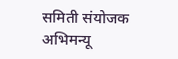समिती संयोजक अभिमन्यू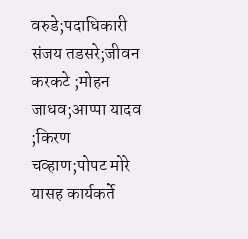वरुडे;पदाधिकारी संजय तडसरे;जीवन करकटे ;मोहन जाधव;आप्पा यादव ;किरण चव्हाण;पोपट मोरे यासह कार्यकर्ते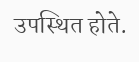उपस्थित होते.